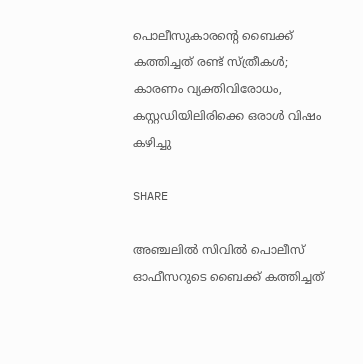പൊലീസുകാരൻ്റെ ബൈക്ക് കത്തിച്ചത് രണ്ട് സ്ത്രീകൾ; കാരണം വ്യക്തിവിരോധം, കസ്റ്റഡിയിലിരിക്കെ ഒരാൾ വിഷം കഴിച്ചു

SHARE

അഞ്ചലില്‍ സിവില്‍ പൊലീസ് ഓഫീസറുടെ ബൈക്ക് കത്തിച്ചത്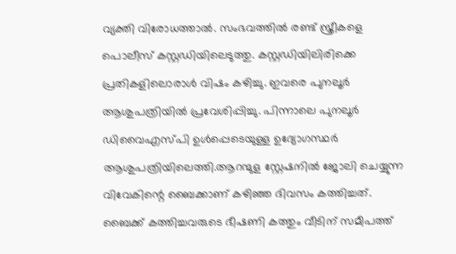വ്യക്തി വിരോധത്താല്‍. സംഭവത്തില്‍ രണ്ട് സ്ത്രീകളെ പൊലീസ് കസ്റ്റഡിയിലെടുത്തു. കസ്റ്റഡിയിലിരിക്കെ പ്രതികളിലൊരാള്‍ വിഷം കഴിച്ചു. ഇവരെ പുനലൂര്‍ ആശുപത്രിയില്‍ പ്രവേശിപ്പിച്ചു. പിന്നാലെ പുനലൂര്‍ ഡിവൈഎസ്പി ഉള്‍പ്പെടെയുള്ള ഉദ്യോഗസ്ഥര്‍ ആശുപത്രിയിലെത്തി.ആറന്മുള സ്റ്റേഷനില്‍ ജോലി ചെയ്യുന്ന വിവേകിന്റെ ബൈക്കാണ് കഴിഞ്ഞ ദിവസം കത്തിച്ചത്. ബൈക്ക് കത്തിച്ചവരുടെ ഭീഷണി കത്തും വീടിന് സമീപത്ത്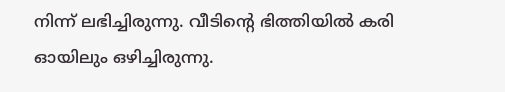നിന്ന് ലഭിച്ചിരുന്നു. വീടിന്റെ ഭിത്തിയില്‍ കരി ഓയിലും ഒഴിച്ചിരുന്നു.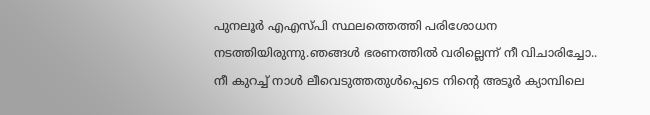പുനലൂര്‍ എഎസ്പി സ്ഥലത്തെത്തി പരിശോധന നടത്തിയിരുന്നു.ഞങ്ങള്‍ ഭരണത്തില്‍ വരില്ലെന്ന് നീ വിചാരിച്ചോ.. നീ കുറച്ച് നാള്‍ ലീവെടുത്തതുള്‍പ്പെടെ നിന്റെ അടൂര്‍ ക്യാമ്പിലെ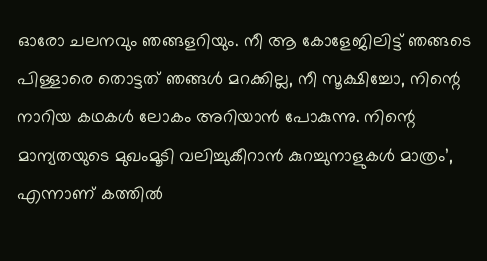ഓരോ ചലനവും ഞങ്ങളറിയും. നീ ആ കോളേജിലിട്ട് ഞങ്ങടെ പിള്ളാരെ തൊട്ടത് ഞങ്ങള്‍ മറക്കില്ല, നീ സൂക്ഷിച്ചോ, നിന്റെ നാറിയ കഥകള്‍ ലോകം അറിയാന്‍ പോകുന്നു. നിന്റെ മാന്യതയുടെ മുഖംമൂടി വലിച്ചുകീറാന്‍ കുറച്ചുനാളുകള്‍ മാത്രം’, എന്നാണ് കത്തില്‍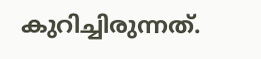കുറിച്ചിരുന്നത്.